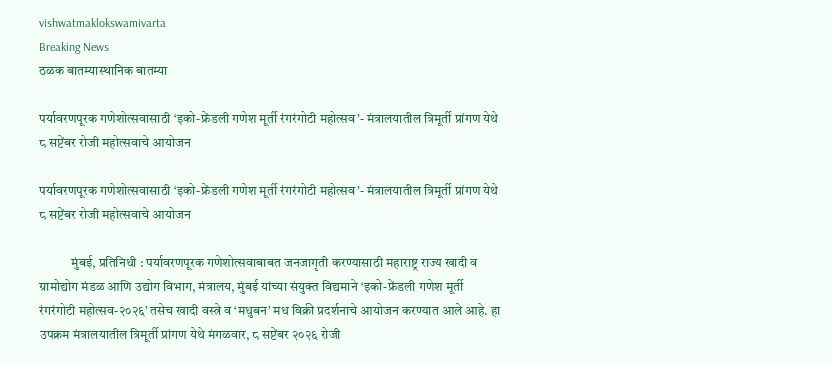vishwatmaklokswamivarta
Breaking News
ठळक बातम्यास्थानिक बातम्या

पर्यावरणपूरक गणेशोत्सवासाठी ‘इको-फ्रेंडली गणेश मूर्ती रंगरंगोटी महोत्सव’- मंत्रालयातील त्रिमूर्ती प्रांगण येथे ८ सप्टेंबर रोजी महोत्सवाचे आयोजन

पर्यावरणपूरक गणेशोत्सवासाठी ‘इको-फ्रेंडली गणेश मूर्ती रंगरंगोटी महोत्सव’- मंत्रालयातील त्रिमूर्ती प्रांगण येथे ८ सप्टेंबर रोजी महोत्सवाचे आयोजन

            मुंबई, प्रतिनिधी : पर्यावरणपूरक गणेशोत्सवाबाबत जनजागृती करण्यासाठी महाराष्ट्र राज्य खादी व ग्रामोद्योग मंडळ आणि उद्योग विभाग, मंत्रालय, मुंबई यांच्या संयुक्त विद्यमाने ‘इको-फ्रेंडली गणेश मूर्ती रंगरंगोटी महोत्सव-२०२६’ तसेच खादी वस्त्रे व ‘मधुबन’ मध विक्री प्रदर्शनाचे आयोजन करण्यात आले आहे. हा उपक्रम मंत्रालयातील त्रिमूर्ती प्रांगण येथे मंगळवार, ८ सप्टेंबर २०२६ रोजी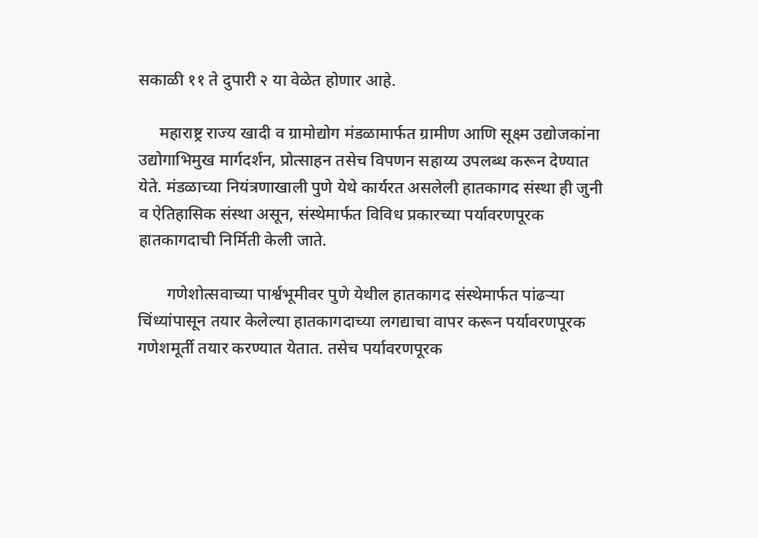सकाळी ११ ते दुपारी २ या वेळेत होणार आहे.

     महाराष्ट्र राज्य खादी व ग्रामोद्योग मंडळामार्फत ग्रामीण आणि सूक्ष्म उद्योजकांना उद्योगाभिमुख मार्गदर्शन, प्रोत्साहन तसेच विपणन सहाय्य उपलब्ध करून देण्यात येते. मंडळाच्या नियंत्रणाखाली पुणे येथे कार्यरत असलेली हातकागद संस्था ही जुनी व ऐतिहासिक संस्था असून, संस्थेमार्फत विविध प्रकारच्या पर्यावरणपूरक हातकागदाची निर्मिती केली जाते.

       गणेशोत्सवाच्या पार्श्वभूमीवर पुणे येथील हातकागद संस्थेमार्फत पांढऱ्या चिंध्यांपासून तयार केलेल्या हातकागदाच्या लगद्याचा वापर करून पर्यावरणपूरक गणेशमूर्ती तयार करण्यात येतात. तसेच पर्यावरणपूरक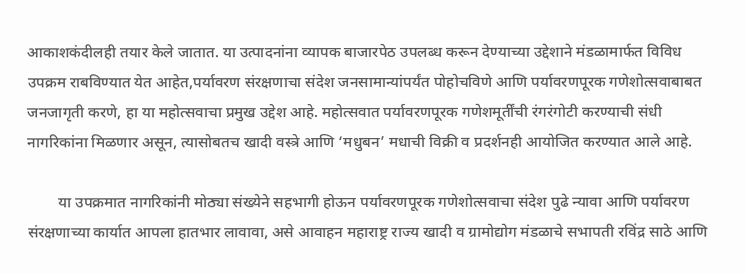आकाशकंदीलही तयार केले जातात. या उत्पादनांना व्यापक बाजारपेठ उपलब्ध करून देण्याच्या उद्देशाने मंडळामार्फत विविध उपक्रम राबविण्यात येत आहेत,पर्यावरण संरक्षणाचा संदेश जनसामान्यांपर्यंत पोहोचविणे आणि पर्यावरणपूरक गणेशोत्सवाबाबत जनजागृती करणे, हा या महोत्सवाचा प्रमुख उद्देश आहे. महोत्सवात पर्यावरणपूरक गणेशमूर्तींची रंगरंगोटी करण्याची संधी नागरिकांना मिळणार असून, त्यासोबतच खादी वस्त्रे आणि ‘मधुबन’ मधाची विक्री व प्रदर्शनही आयोजित करण्यात आले आहे.

        या उपक्रमात नागरिकांनी मोठ्या संख्येने सहभागी होऊन पर्यावरणपूरक गणेशोत्सवाचा संदेश पुढे न्यावा आणि पर्यावरण संरक्षणाच्या कार्यात आपला हातभार लावावा, असे आवाहन महाराष्ट्र राज्य खादी व ग्रामोद्योग मंडळाचे सभापती रविंद्र साठे आणि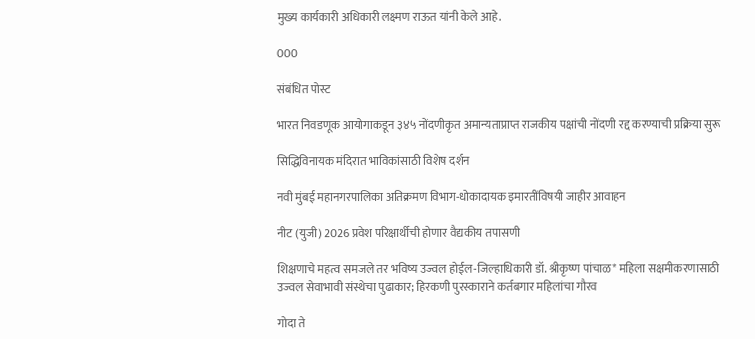मुख्य कार्यकारी अधिकारी लक्ष्मण राऊत यांनी केले आहे.

000

संबंधित पोस्ट

भारत निवडणूक आयोगाकडून ३४५ नोंदणीकृत अमान्यताप्राप्त राजकीय पक्षांची नोंदणी रद्द करण्याची प्रक्रिया सुरू

सिद्धिविनायक मंदिरात भाविकांसाठी विशेष दर्शन

नवी मुंबई महानगरपालिका अतिक्रमण विभाग-धोकादायक इमारतींविषयी जाहीर आवाहन

नीट (युजी) 2026 प्रवेश परिक्षार्थीची होणार वैद्यकीय तपासणी

शिक्षणाचे महत्व समजले तर भविष्य उज्वल होईल-जिल्हाधिकारी डॉ. श्रीकृष्ण पांचाळ* महिला सक्षमीकरणासाठी उज्वल सेवाभावी संस्थेचा पुढाकार; हिरकणी पुरस्काराने कर्तबगार महिलांचा गौरव

गोदा ते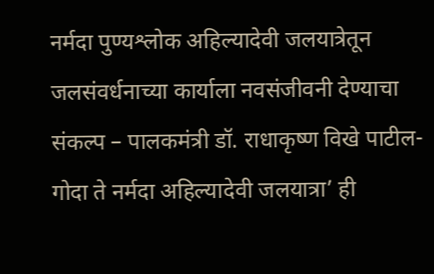नर्मदा पुण्यश्लोक अहिल्यादेवी जलयात्रेतून जलसंवर्धनाच्या कार्याला नवसंजीवनी देण्याचा संकल्प – पालकमंत्री डॉ. राधाकृष्ण विखे पाटील-गोदा ते नर्मदा अहिल्यादेवी जलयात्रा’ ही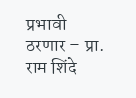प्रभावी ठरणार – प्रा. राम शिंदे